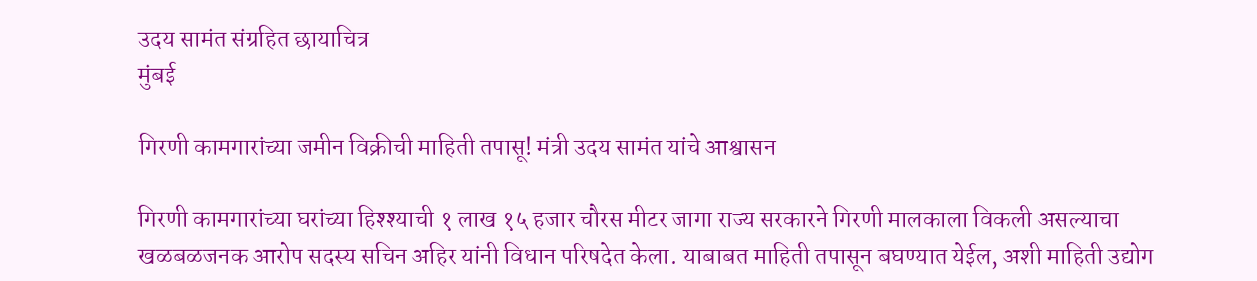उदय सामंत संग्रहित छायाचित्र
मुंबई

गिरणी कामगारांच्या जमीन विक्रीची माहिती तपासू! मंत्री उदय सामंत यांचे आश्वासन

गिरणी कामगारांच्या घरांच्या हिश्श्याची १ लाख १५ हजार चौरस मीटर जागा राज्य सरकारने गिरणी मालकाला विकली असल्याचा खळबळजनक आरोप सदस्य सचिन अहिर यांनी विधान परिषदेत केला. याबाबत माहिती तपासून बघण्यात येईल, अशी माहिती उद्योग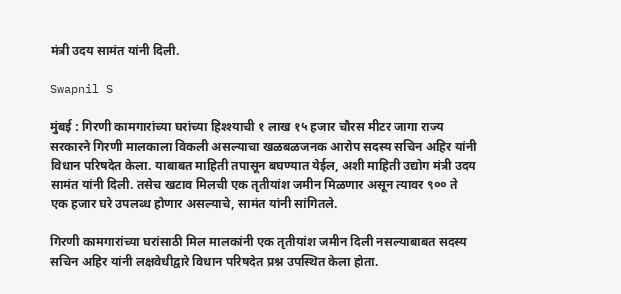मंत्री उदय सामंत यांनी दिली.

Swapnil S

मुंबई : गिरणी कामगारांच्या घरांच्या हिश्श्याची १ लाख १५ हजार चौरस मीटर जागा राज्य सरकारने गिरणी मालकाला विकली असल्याचा खळबळजनक आरोप सदस्य सचिन अहिर यांनी विधान परिषदेत केला. याबाबत माहिती तपासून बघण्यात येईल, अशी माहिती उद्योग मंत्री उदय सामंत यांनी दिली. तसेच खटाव मिलची एक तृतीयांश जमीन मिळणार असून त्यावर ९०० ते एक हजार घरे उपलब्ध होणार असल्याचे, सामंत यांनी सांगितले.

गिरणी कामगारांच्या घरांसाठी मिल मालकांनी एक तृतीयांश जमीन दिली नसल्याबाबत सदस्य सचिन अहिर यांनी लक्षवेधीद्वारे विधान परिषदेत प्रश्न उपस्थित केला होता.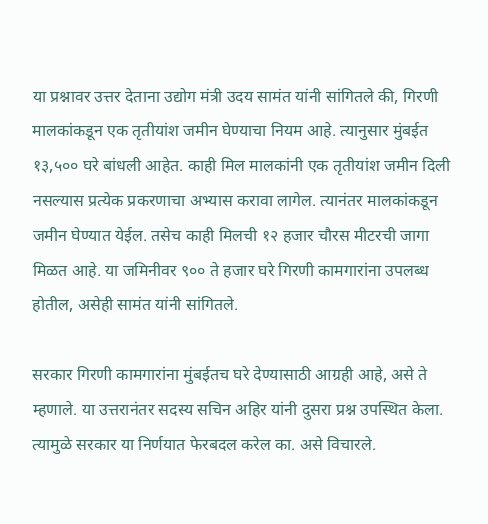या प्रश्नावर उत्तर देताना उद्योग मंत्री उदय सामंत यांनी सांगितले की, गिरणी मालकांकडून एक तृतीयांश जमीन घेण्याचा नियम आहे. त्यानुसार मुंबईत १३,५०० घरे बांधली आहेत. काही मिल मालकांनी एक तृतीयांश जमीन दिली नसल्यास प्रत्येक प्रकरणाचा अभ्यास करावा लागेल. त्यानंतर मालकांकडून जमीन घेण्यात येईल. तसेच काही मिलची १२ हजार चौरस मीटरची जागा मिळत आहे. या जमिनीवर ९०० ते हजार घरे गिरणी कामगारांना उपलब्ध होतील, असेही सामंत यांनी सांगितले.

सरकार गिरणी कामगारांना मुंबईतच घरे देण्यासाठी आग्रही आहे, असे ते म्हणाले. या उत्तरानंतर सदस्य सचिन अहिर यांनी दुसरा प्रश्न उपस्थित केला. त्यामुळे सरकार या निर्णयात फेरबदल करेल का. असे विचारले.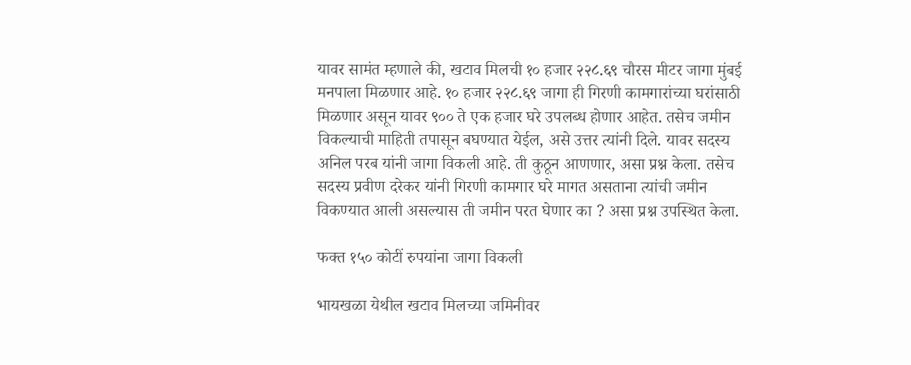यावर सामंत म्हणाले की, खटाव मिलची १० हजार २२८.६९ चौरस मीटर जागा मुंबई मनपाला मिळणार आहे. १० हजार २२८.६९ जागा ही गिरणी कामगारांच्या घरांसाठी मिळणार असून यावर ९०० ते एक हजार घरे उपलब्ध होणार आहेत. तसेच जमीन विकल्याची माहिती तपासून बघण्यात येईल, असे उत्तर त्यांनी दिले. यावर सदस्य अनिल परब यांनी जागा विकली आहे. ती कुठून आणणार, असा प्रश्न केला. तसेच सदस्य प्रवीण दरेकर यांनी गिरणी कामगार घरे मागत असताना त्यांची जमीन विकण्यात आली असल्यास ती जमीन परत घेणार का ? असा प्रश्न उपस्थित केला.

फक्त १५० कोटीं रुपयांना जागा विकली

भायखळा येथील खटाव मिलच्या जमिनीवर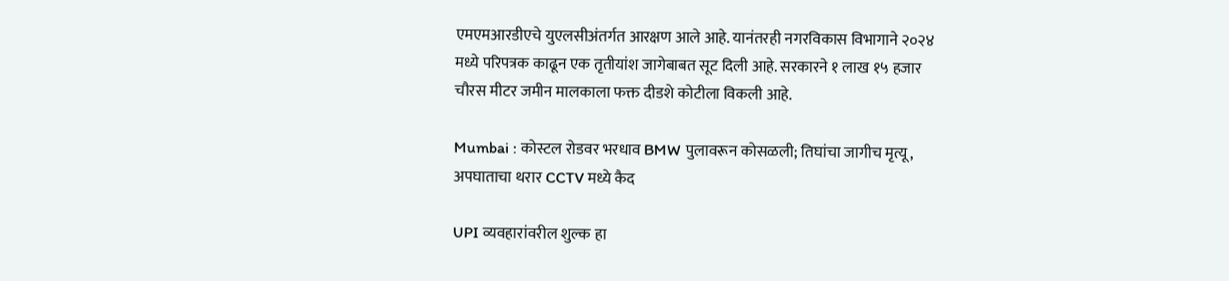एमएमआरडीएचे युएलसीअंतर्गत आरक्षण आले आहे. यानंतरही नगरविकास विभागाने २०२४ मध्ये परिपत्रक काढून एक तृतीयांश जागेबाबत सूट दिली आहे. सरकारने १ लाख १५ हजार चौरस मीटर जमीन मालकाला फक्त दीडशे कोटीला विकली आहे.

Mumbai : कोस्टल रोडवर भरधाव BMW पुलावरून कोसळली; तिघांचा जागीच मृत्यू, अपघाताचा थरार CCTV मध्ये कैद

UPI व्यवहारांवरील शुल्क हा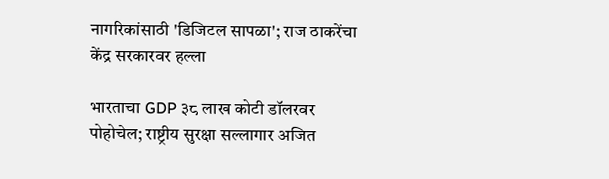नागरिकांसाठी 'डिजिटल सापळा'; राज ठाकरेंचा केंद्र सरकारवर हल्ला

भारताचा GDP ३८ लाख कोटी डॉलरवर पोहोचेल; राष्ट्रीय सुरक्षा सल्लागार अजित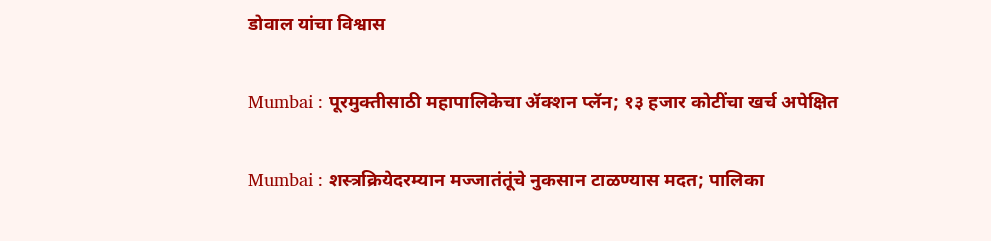डोवाल यांचा विश्वास

Mumbai : पूरमुक्तीसाठी महापालिकेचा ॲक्शन प्लॅन; १३ हजार कोटींचा खर्च अपेक्षित

Mumbai : शस्त्रक्रियेदरम्यान मज्जातंतूंचे नुकसान टाळण्यास मदत; पालिका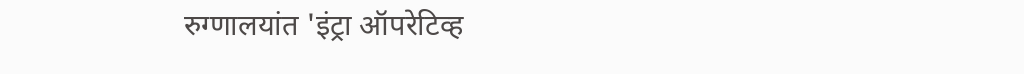रुग्णालयांत 'इंट्रा ऑपरेटिव्ह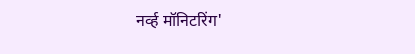नर्व्ह मॉनिटरिंग'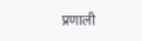प्रणाली